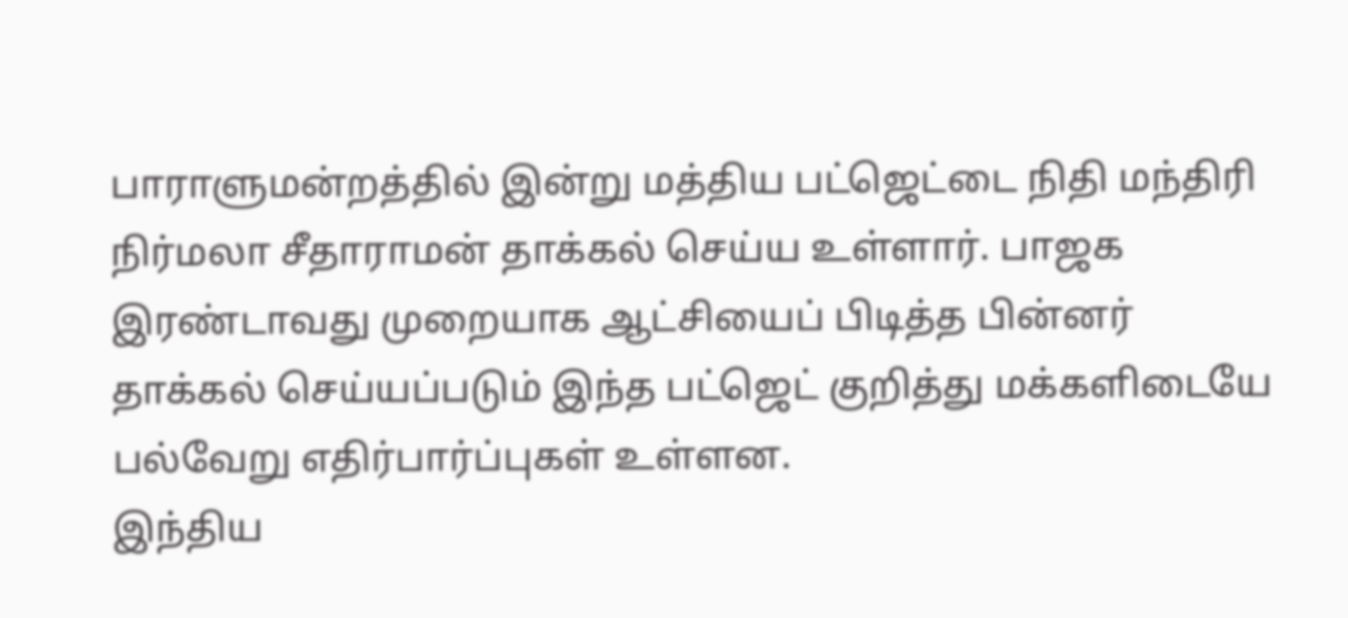பாராளுமன்றத்தில் இன்று மத்திய பட்ஜெட்டை நிதி மந்திரி நிர்மலா சீதாராமன் தாக்கல் செய்ய உள்ளார். பாஜக இரண்டாவது முறையாக ஆட்சியைப் பிடித்த பின்னர் தாக்கல் செய்யப்படும் இந்த பட்ஜெட் குறித்து மக்களிடையே பல்வேறு எதிர்பார்ப்புகள் உள்ளன.
இந்திய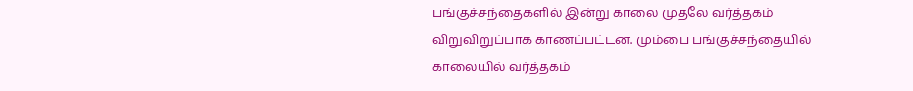பங்குச்சந்தைகளில் இன்று காலை முதலே வர்த்தகம் விறுவிறுப்பாக காணப்பட்டன. மும்பை பங்குச்சந்தையில் காலையில் வர்த்தகம்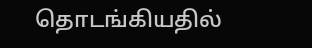தொடங்கியதில்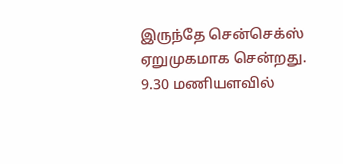இருந்தே சென்செக்ஸ் ஏறுமுகமாக சென்றது. 9.30 மணியளவில்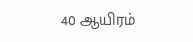40 ஆயிரம்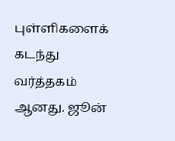புள்ளிகளைக் கடந்து வர்த்தகம் ஆனது. ஜூன்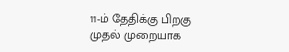11-ம் தேதிக்கு பிறகு முதல் முறையாக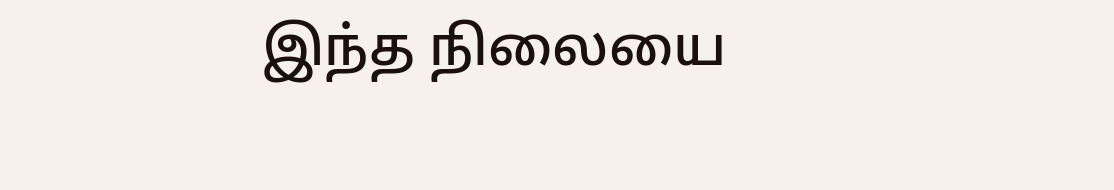இந்த நிலையை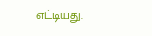எட்டியது.